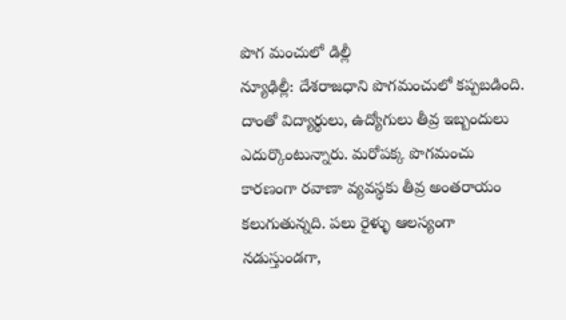పొగ మంచులో డిల్లీ
న్యూఢిల్లీ: దేశరాజధాని పొగమంచులో కప్పబడింది. దాంతో విద్యార్థులు, ఉద్యోగులు తీవ్ర ఇబ్బందులు ఎదుర్కొంటున్నారు. మరోపక్క పొగమంచు కారణంగా రవాణా వ్యవస్థకు తీవ్ర అంతరాయం కలుగుతున్నది. పలు రైళ్ళు ఆలస్యంగా నడుస్తుండగా,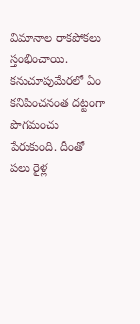విమానాల రాకపోకలు స్తంభించాయి. కనుచూపుమేరలో ఏం కనిపించనంత దట్టంగా పొగమంచు పేరుకుంది. దీంతో పలు రైళ్ల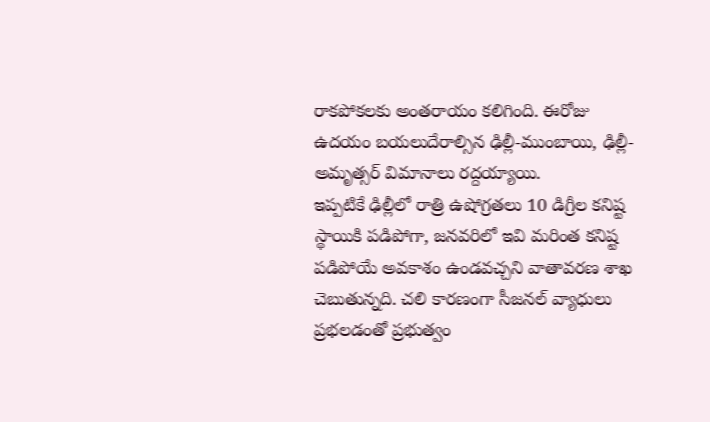రాకపోకలకు అంతరాయం కలిగింది. ఈరోజు ఉదయం బయలుదేరాల్సిన ఢిల్లీ-ముంబాయి, ఢిల్లీ-అమృత్సర్ విమానాలు రద్దయ్యాయి.
ఇప్పటికే ఢిల్లీలో రాత్రి ఉషోగ్రతలు 10 డిగ్రీల కనిష్ట స్థాయికి పడిపోగా, జనవరిలో ఇవి మరింత కనిష్ట పడిపోయే అవకాశం ఉండవచ్చని వాతావరణ శాఖ చెబుతున్నది. చలి కారణంగా సీజనల్ వ్యాధులు ప్రభలడంతో ప్రభుత్వం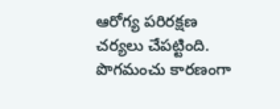ఆరోగ్య పరిరక్షణ చర్యలు చేపట్టింది. పొగమంచు కారణంగా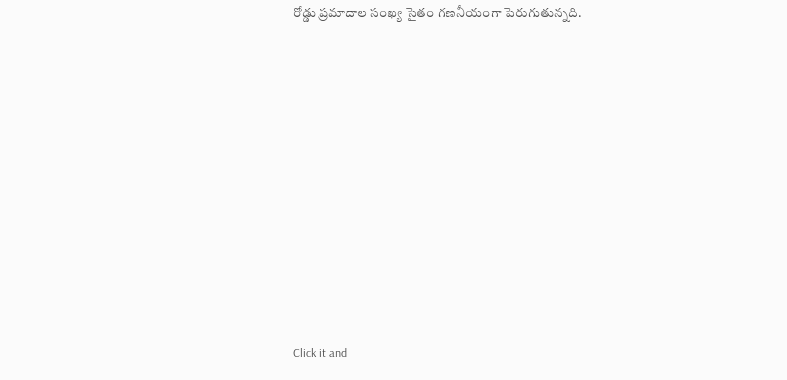రోడ్డు ప్రమాదాల సంఖ్య సైతం గణనీయంగా పెరుగుతున్నది.












Click it and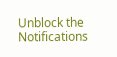Unblock the Notifications